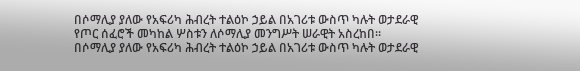በሶማሊያ ያለው የአፍሪካ ሕብረት ተልዕኮ ኃይል በአገሪቱ ውስጥ ካሉት ወታደራዊ የጦር ሰፈሮች መካከል ሦስቱን ለሶማሊያ መንግሥት ሠራዊት አስረከበ።
በሶማሊያ ያለው የአፍሪካ ሕብረት ተልዕኮ ኃይል በአገሪቱ ውስጥ ካሉት ወታደራዊ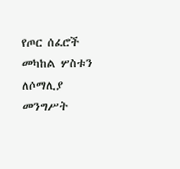የጦር ሰፈሮች መካከል ሦስቱን ለሶማሊያ መንግሥት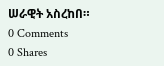ሠራዊት አስረከበ።
0 Comments
0 Shares